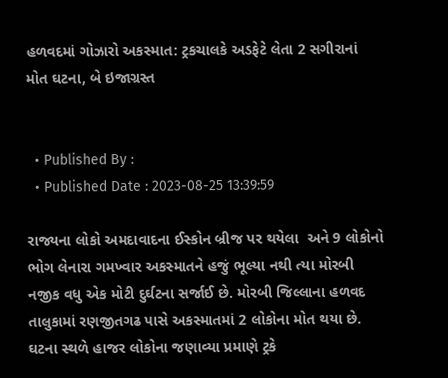હળવદમાં ગોઝારો અકસ્માત: ટ્રકચાલકે અડફેટે લેતા 2 સગીરાનાં મોત ઘટના, બે ઇજાગ્રસ્ત


  • Published By :
  • Published Date : 2023-08-25 13:39:59

રાજ્યના લોકો અમદાવાદના ઈસ્કોન બ્રીજ પર થયેલા  અને 9 લોકોનો ભોગ લેનારા ગમખ્વાર અકસ્માતને હજું ભૂલ્યા નથી ત્યા મોરબી નજીક વધુ એક મોટી દુર્ઘટના સર્જાઈ છે. મોરબી જિલ્લાના હળવદ તાલુકામાં રણજીતગઢ પાસે અકસ્માતમાં 2 લોકોના મોત થયા છે. ઘટના સ્થળે હાજર લોકોના જણાવ્યા પ્રમાણે ટ્રકે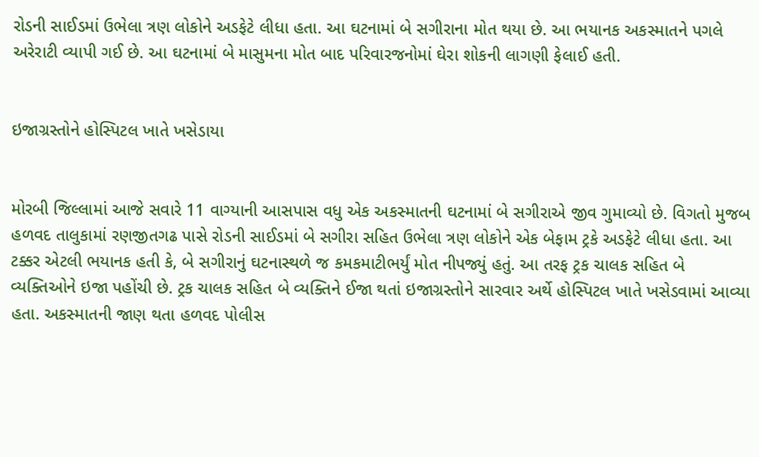રોડની સાઈડમાં ઉભેલા ત્રણ લોકોને અડફેટે લીધા હતા. આ ઘટનામાં બે સગીરાના મોત થયા છે. આ ભયાનક અકસ્માતને પગલે અરેરાટી વ્યાપી ગઈ છે. આ ઘટનામાં બે માસુમના મોત બાદ પરિવારજનોમાં ઘેરા શોકની લાગણી ફેલાઈ હતી.


ઇજાગ્રસ્તોને હોસ્પિટલ ખાતે ખસેડાયા


મોરબી જિલ્લામાં આજે સવારે 11 વાગ્યાની આસપાસ વધુ એક અકસ્માતની ઘટનામાં બે સગીરાએ જીવ ગુમાવ્યો છે. વિગતો મુજબ હળવદ તાલુકામાં રણજીતગઢ પાસે રોડની સાઈડમાં બે સગીરા સહિત ઉભેલા ત્રણ લોકોને એક બેફામ ટ્રકે અડફેટે લીધા હતા. આ ટક્કર એટલી ભયાનક હતી કે, બે સગીરાનું ઘટનાસ્થળે જ કમકમાટીભર્યું મોત નીપજ્યું હતું. આ તરફ ટ્રક ચાલક સહિત બે વ્યક્તિઓને ઇજા પહોંચી છે. ટ્રક ચાલક સહિત બે વ્યક્તિને ઈજા થતાં ઇજાગ્રસ્તોને સારવાર અર્થે હોસ્પિટલ ખાતે ખસેડવામાં આવ્યા હતા. અકસ્માતની જાણ થતા હળવદ પોલીસ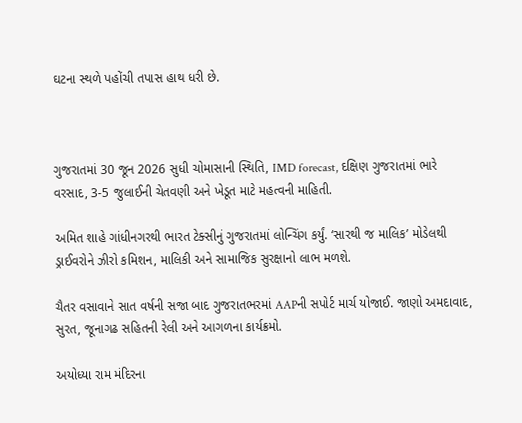ઘટના સ્થળે પહોંચી તપાસ હાથ ધરી છે.



ગુજરાતમાં 30 જૂન 2026 સુધી ચોમાસાની સ્થિતિ, IMD forecast, દક્ષિણ ગુજરાતમાં ભારે વરસાદ, 3-5 જુલાઈની ચેતવણી અને ખેડૂત માટે મહત્વની માહિતી.

અમિત શાહે ગાંધીનગરથી ભારત ટેક્સીનું ગુજરાતમાં લોન્ચિંગ કર્યું. ‘સારથી જ માલિક’ મોડેલથી ડ્રાઈવરોને ઝીરો કમિશન, માલિકી અને સામાજિક સુરક્ષાનો લાભ મળશે.

ચૈતર વસાવાને સાત વર્ષની સજા બાદ ગુજરાતભરમાં AAPની સપોર્ટ માર્ચ યોજાઈ. જાણો અમદાવાદ, સુરત, જૂનાગઢ સહિતની રેલી અને આગળના કાર્યક્રમો.

અયોધ્યા રામ મંદિરના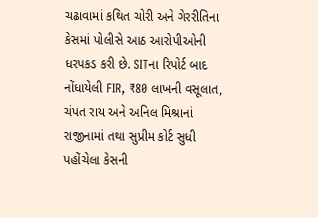ચઢાવામાં કથિત ચોરી અને ગેરરીતિના કેસમાં પોલીસે આઠ આરોપીઓની ધરપકડ કરી છે. SITના રિપોર્ટ બાદ નોંધાયેલી FIR, ₹80 લાખની વસૂલાત, ચંપત રાય અને અનિલ મિશ્રાનાં રાજીનામાં તથા સુપ્રીમ કોર્ટ સુધી પહોંચેલા કેસની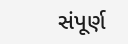સંપૂર્ણ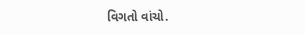વિગતો વાંચો.